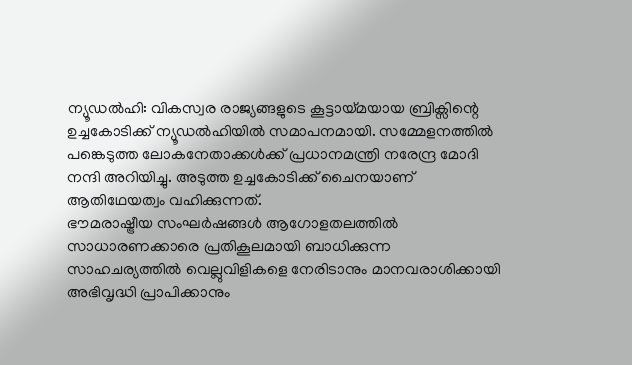ന്യൂഡൽഹി: വികസ്വര രാജ്യങ്ങളുടെ കൂട്ടായ്മയായ ബ്രിക്സിന്റെ ഉച്ചകോടിക്ക് ന്യൂഡൽഹിയിൽ സമാപനമായി. സമ്മേളനത്തിൽ പങ്കെടുത്ത ലോകനേതാക്കൾക്ക് പ്രധാനമന്ത്രി നരേന്ദ്ര മോദി നന്ദി അറിയിച്ചു. അടുത്ത ഉച്ചകോടിക്ക് ചൈനയാണ് ആതിഥേയത്വം വഹിക്കുന്നത്.
ഭൗമരാഷ്ട്രീയ സംഘർഷങ്ങൾ ആഗോളതലത്തിൽ സാധാരണക്കാരെ പ്രതികൂലമായി ബാധിക്കുന്ന സാഹചര്യത്തിൽ വെല്ലുവിളികളെ നേരിടാനും മാനവരാശിക്കായി അഭിവൃദ്ധി പ്രാപിക്കാനും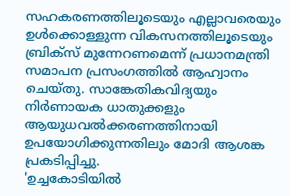സഹകരണത്തിലൂടെയും എല്ലാവരെയും ഉൾക്കൊള്ളുന്ന വികസനത്തിലൂടെയും ബ്രിക്സ് മുന്നേറണമെന്ന് പ്രധാനമന്ത്രി സമാപന പ്രസംഗത്തിൽ ആഹ്വാനം ചെയ്തു. സാങ്കേതികവിദ്യയും നിർണായക ധാതുക്കളും ആയുധവൽക്കരണത്തിനായി ഉപയോഗിക്കുന്നതിലും മോദി ആശങ്ക പ്രകടിപ്പിച്ചു.
'ഉച്ചകോടിയിൽ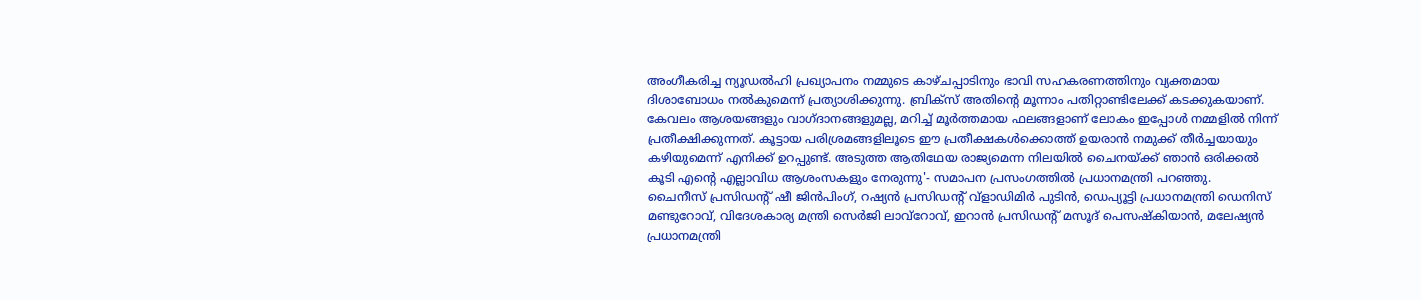അംഗീകരിച്ച ന്യൂഡൽഹി പ്രഖ്യാപനം നമ്മുടെ കാഴ്ചപ്പാടിനും ഭാവി സഹകരണത്തിനും വ്യക്തമായ ദിശാബോധം നൽകുമെന്ന് പ്രത്യാശിക്കുന്നു. ബ്രിക്സ് അതിന്റെ മൂന്നാം പതിറ്റാണ്ടിലേക്ക് കടക്കുകയാണ്. കേവലം ആശയങ്ങളും വാഗ്ദാനങ്ങളുമല്ല, മറിച്ച് മൂർത്തമായ ഫലങ്ങളാണ് ലോകം ഇപ്പോൾ നമ്മളിൽ നിന്ന് പ്രതീക്ഷിക്കുന്നത്. കൂട്ടായ പരിശ്രമങ്ങളിലൂടെ ഈ പ്രതീക്ഷകൾക്കൊത്ത് ഉയരാൻ നമുക്ക് തീർച്ചയായും കഴിയുമെന്ന് എനിക്ക് ഉറപ്പുണ്ട്. അടുത്ത ആതിഥേയ രാജ്യമെന്ന നിലയിൽ ചൈനയ്ക്ക് ഞാൻ ഒരിക്കൽ കൂടി എന്റെ എല്ലാവിധ ആശംസകളും നേരുന്നു'- സമാപന പ്രസംഗത്തിൽ പ്രധാനമന്ത്രി പറഞ്ഞു.
ചൈനീസ് പ്രസിഡന്റ് ഷീ ജിൻപിംഗ്, റഷ്യൻ പ്രസിഡന്റ് വ്ളാഡിമിർ പുടിൻ, ഡെപ്യൂട്ടി പ്രധാനമന്ത്രി ഡെനിസ് മണ്ടുറോവ്, വിദേശകാര്യ മന്ത്രി സെർജി ലാവ്റോവ്, ഇറാൻ പ്രസിഡന്റ് മസൂദ് പെസഷ്കിയാൻ, മലേഷ്യൻ പ്രധാനമന്ത്രി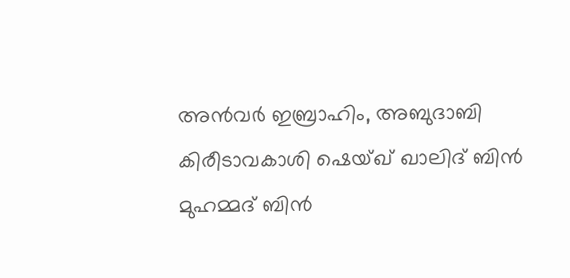അൻവർ ഇബ്രാഹിം, അബുദാബി കിരീടാവകാശി ഷെയ്ഖ് ഖാലിദ് ബിൻ മുഹമ്മദ് ബിൻ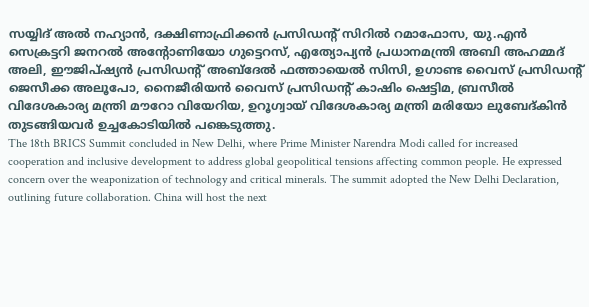സയ്യിദ് അൽ നഹ്യാൻ, ദക്ഷിണാഫ്രിക്കൻ പ്രസിഡന്റ് സിറിൽ റമാഫോസ, യു.എൻ സെക്രട്ടറി ജനറൽ അന്റോണിയോ ഗുട്ടെറസ്, എത്യോപ്യൻ പ്രധാനമന്ത്രി അബി അഹമ്മദ് അലി, ഈജിപ്ഷ്യൻ പ്രസിഡന്റ് അബ്ദേൽ ഫത്തായെൽ സിസി, ഉഗാണ്ട വൈസ് പ്രസിഡന്റ് ജെസീക്ക അലൂപോ, നൈജീരിയൻ വൈസ് പ്രസിഡന്റ് കാഷിം ഷെട്ടിമ, ബ്രസീൽ വിദേശകാര്യ മന്ത്രി മൗറോ വിയേറിയ, ഉറൂഗ്വായ് വിദേശകാര്യ മന്ത്രി മരിയോ ലുബേദ്കിൻ തുടങ്ങിയവർ ഉച്ചകോടിയിൽ പങ്കെടുത്തു.
The 18th BRICS Summit concluded in New Delhi, where Prime Minister Narendra Modi called for increased cooperation and inclusive development to address global geopolitical tensions affecting common people. He expressed concern over the weaponization of technology and critical minerals. The summit adopted the New Delhi Declaration, outlining future collaboration. China will host the next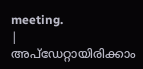meeting.
|
അപ്ഡേറ്റായിരിക്കാം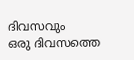ദിവസവും
ഒരു ദിവസത്തെ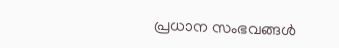പ്രധാന സംഭവങ്ങൾ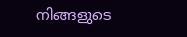നിങ്ങളുടെ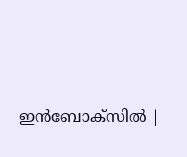ഇൻബോക്സിൽ |